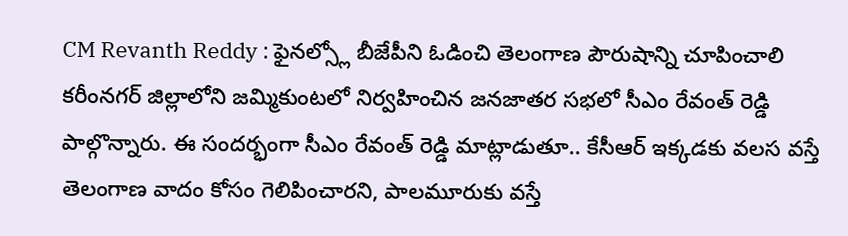CM Revanth Reddy : ఫైనల్స్లో బీజేపీని ఓడించి తెలంగాణ పౌరుషాన్ని చూపించాలి
కరీంనగర్ జిల్లాలోని జమ్మికుంటలో నిర్వహించిన జనజాతర సభలో సీఎం రేవంత్ రెడ్డి పాల్గొన్నారు. ఈ సందర్భంగా సీఎం రేవంత్ రెడ్డి మాట్లాడుతూ.. కేసీఆర్ ఇక్కడకు వలస వస్తే తెలంగాణ వాదం కోసం గెలిపించారని, పాలమూరుకు వస్తే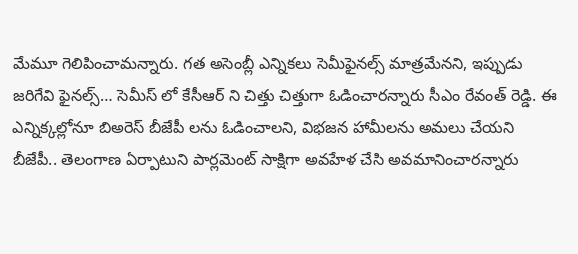మేమూ గెలిపించామన్నారు. గత అసెంబ్లీ ఎన్నికలు సెమీఫైనల్స్ మాత్రమేనని, ఇప్పుడు జరిగేవి ఫైనల్స్… సెమీస్ లో కేసీఆర్ ని చిత్తు చిత్తుగా ఓడించారన్నారు సీఎం రేవంత్ రెడ్డి. ఈ ఎన్నిక్కల్లోనూ బిఅరెస్ బీజేపీ లను ఓడించాలని, విభజన హామీలను అమలు చేయని బీజేపీ.. తెలంగాణ ఏర్పాటుని పార్లమెంట్ సాక్షిగా అవహేళ చేసి అవమానించారన్నారు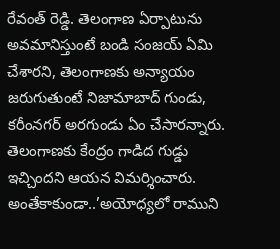రేవంత్ రెడ్డి. తెలంగాణ ఏర్పాటును అవమానిస్తుంటే బండి సంజయ్ ఏమి చేశారని, తెలంగాణకు అన్యాయం జరుగుతుంటే నిజామాబాద్ గుండు, కరీంనగర్ అరగుండు ఏం చేసారన్నారు. తెలంగాణకు కేంద్రం గాడిద గుడ్డు ఇచ్చిందని ఆయన విమర్శించారు.
అంతేకాకుండా..’అయోధ్యలో రాముని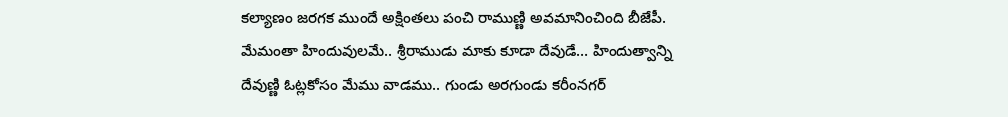కల్యాణం జరగక ముందే అక్షింతలు పంచి రాముణ్ణి అవమానించింది బీజేపీ. మేమంతా హిందువులమే.. శ్రీరాముడు మాకు కూడా దేవుడే… హిందుత్వాన్ని దేవుణ్ణి ఓట్లకోసం మేము వాడము.. గుండు అరగుండు కరీంనగర్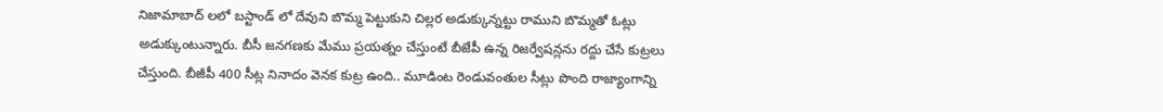నిజామాబాద్ లలో బస్టాండ్ లో దేవుని బొమ్మ పెట్టుకుని చిల్లర అడుక్కున్నట్టు రాముని బొమ్మతో ఓట్లు అడుక్కుంటున్నారు. బీసీ జనగణకు మేము ప్రయత్నం చేస్తుంటే బీజేపీ ఉన్న రిజర్వేషన్లను రద్దు చేసే కుట్రలు చేస్తుంది. బీజీపీ 400 సీట్ల నినాదం వెనక కుట్ర ఉంది.. మూడింట రెండువంతుల సీట్లు పొంది రాజ్యాంగాన్ని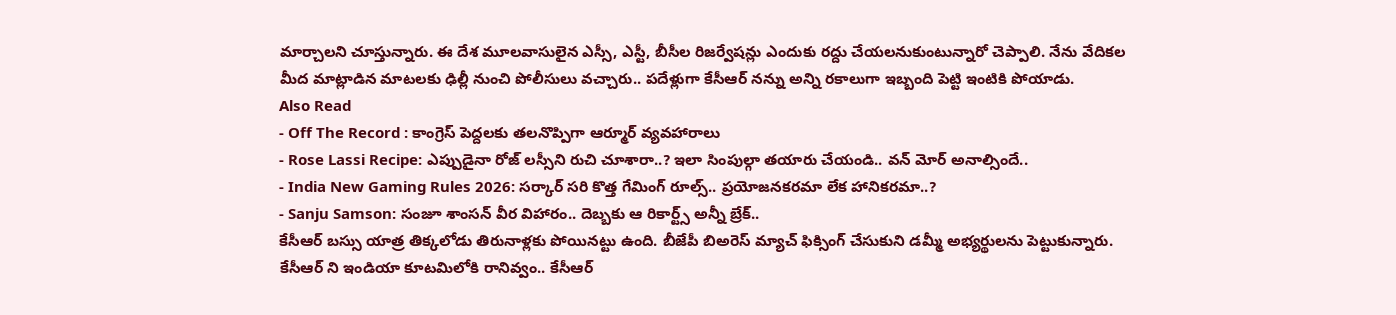మార్చాలని చూస్తున్నారు. ఈ దేశ మూలవాసులైన ఎస్సీ, ఎస్టీ, బీసీల రిజర్వేషన్లు ఎందుకు రద్దు చేయలనుకుంటున్నారో చెప్పాలి. నేను వేదికల మీద మాట్లాడిన మాటలకు ఢిల్లీ నుంచి పోలీసులు వచ్చారు.. పదేళ్లుగా కేసీఆర్ నన్ను అన్ని రకాలుగా ఇబ్బంది పెట్టి ఇంటికి పోయాడు.
Also Read
- Off The Record : కాంగ్రెస్ పెద్దలకు తలనొప్పిగా ఆర్మూర్ వ్యవహారాలు
- Rose Lassi Recipe: ఎప్పుడైనా రోజ్ లస్సీని రుచి చూశారా..? ఇలా సింపుల్గా తయారు చేయండి.. వన్ మోర్ అనాల్సిందే..
- India New Gaming Rules 2026: సర్కార్ సరి కొత్త గేమింగ్ రూల్స్.. ప్రయోజనకరమా లేక హానికరమా..?
- Sanju Samson: సంజూ శాంసన్ వీర విహారం.. దెబ్బకు ఆ రికార్ట్స్ అన్నీ బ్రేక్..
కేసీఆర్ బస్సు యాత్ర తిక్కలోడు తిరునాళ్లకు పోయినట్టు ఉంది. బీజేపీ బిఅరెస్ మ్యాచ్ ఫిక్సింగ్ చేసుకుని డమ్మీ అభ్యర్థులను పెట్టుకున్నారు. కేసీఆర్ ని ఇండియా కూటమిలోకి రానివ్వం.. కేసీఆర్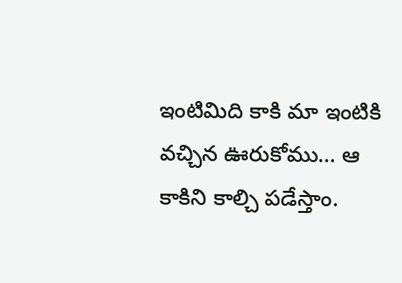ఇంటిమిది కాకి మా ఇంటికి వచ్చిన ఊరుకోము… ఆ కాకిని కాల్చి పడేస్తాం.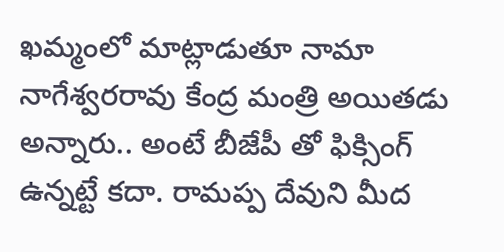ఖమ్మంలో మాట్లాడుతూ నామా నాగేశ్వరరావు కేంద్ర మంత్రి అయితడు అన్నారు.. అంటే బీజేపీ తో ఫిక్సింగ్ ఉన్నట్టే కదా. రామప్ప దేవుని మీద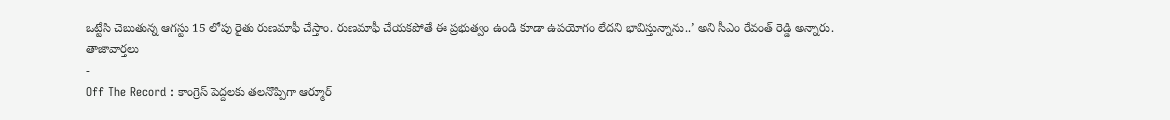ఒట్టేసి చెబుతున్న ఆగస్టు 15 లోపు రైతు రుణమాఫీ చేస్తాం. రుణమాఫీ చేయకపోతే ఈ ప్రభుత్వం ఉండి కూడా ఉపయోగం లేదని భావిస్తున్నాను..’ అని సీఎం రేవంత్ రెడ్డి అన్నారు.
తాజావార్తలు
-
Off The Record : కాంగ్రెస్ పెద్దలకు తలనొప్పిగా ఆర్మూర్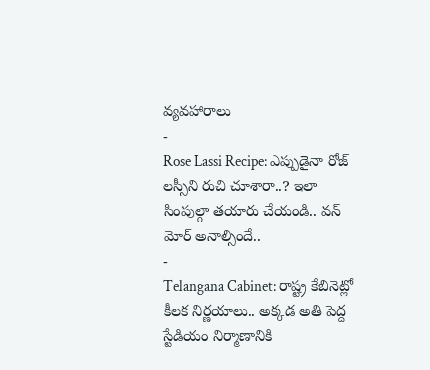వ్యవహారాలు
-
Rose Lassi Recipe: ఎప్పుడైనా రోజ్ లస్సీని రుచి చూశారా..? ఇలా సింపుల్గా తయారు చేయండి.. వన్ మోర్ అనాల్సిందే..
-
Telangana Cabinet: రాష్ట్ర కేబినెట్లో కీలక నిర్ణయాలు.. అక్కడ అతి పెద్ద స్టేడియం నిర్మాణానికి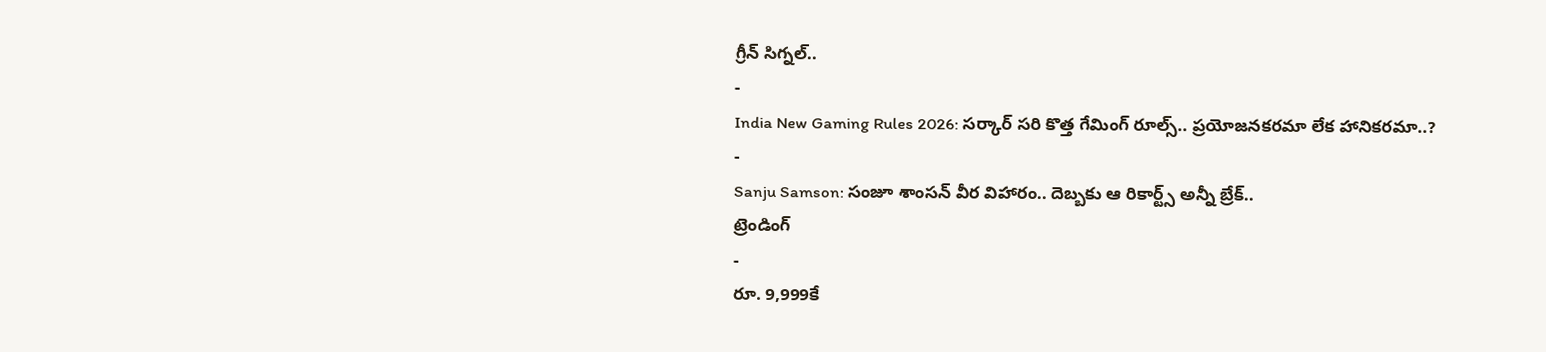గ్రీన్ సిగ్నల్..
-
India New Gaming Rules 2026: సర్కార్ సరి కొత్త గేమింగ్ రూల్స్.. ప్రయోజనకరమా లేక హానికరమా..?
-
Sanju Samson: సంజూ శాంసన్ వీర విహారం.. దెబ్బకు ఆ రికార్ట్స్ అన్నీ బ్రేక్..
ట్రెండింగ్
-
రూ. 9,999కే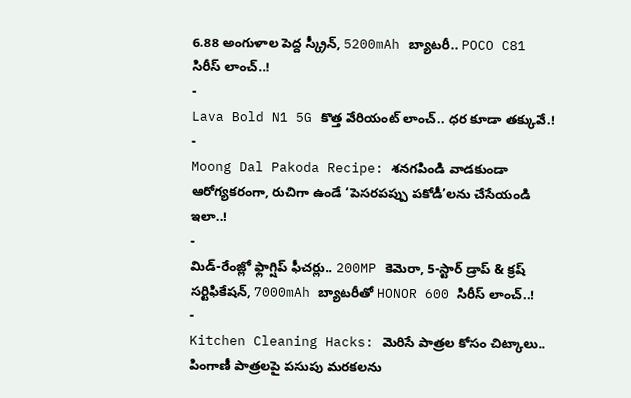6.88 అంగుళాల పెద్ద స్క్రీన్, 5200mAh బ్యాటరీ.. POCO C81 సిరీస్ లాంచ్..!
-
Lava Bold N1 5G కొత్త వేరియంట్ లాంచ్.. ధర కూడా తక్కువే.!
-
Moong Dal Pakoda Recipe: శనగపిండి వాడకుండా ఆరోగ్యకరంగా, రుచిగా ఉండే ‘పెసరపప్పు పకోడీ’లను చేసేయండి ఇలా..!
-
మిడ్-రేంజ్లో ఫ్లాగ్షిప్ ఫీచర్లు.. 200MP కెమెరా, 5-స్టార్ డ్రాప్ & క్రష్ సర్టిఫికేషన్, 7000mAh బ్యాటరీతో HONOR 600 సిరీస్ లాంచ్..!
-
Kitchen Cleaning Hacks: మెరిసే పాత్రల కోసం చిట్కాలు.. పింగాణీ పాత్రలపై పసుపు మరకలను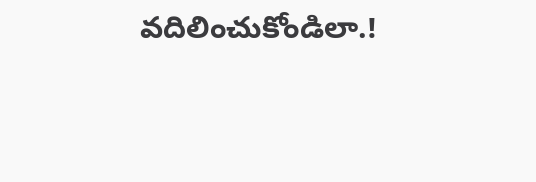వదిలించుకోండిలా.!